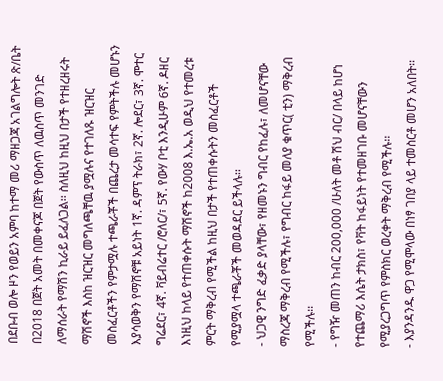በደቡብ ወሎ ዞን የወይን አምባ ከተማ መሪ ማዘጋጃ አገልግሎት ጽ/ቤት በ2018 በጀት አመት በመቀናጆ በጀት የውስጥ ለዉስጥ መንገድ ለማሰራት የማሽን ኪራይ ይፈለጋል፡፡ ስለዚህ ከዚህ በታች የተዘረዘሩት ማሽኖች እስከ ዝርዝር መግለጫቸዉ ያሟሉና የተገለጹ ዝርዝር መስፈርቶችን የምታሟሉ ተጫራቾች በጨረታ መሳተፍ የምትችሉ መሆኑን እያሳወቅን የማሽኖቹ አይነት 1ኛ. ዳምፕ ትራክ፣ 2ኛ. ሎደር፣ 3ኛ. ሞተር ግሬደር፣ 4ኛ. ቫይብሬተር /ሮለር/፣ 5ኛ. የውሃ ቦቲ እንዲሁም 6ኛ. ዶዘር እነዚህ ከላይ የተጠቀሱት ማሽኖች ከ2008 እ.ኤ.አ ወዲህ የተመረቱ ምርት ማቅረብ የሚችል ከዚህ በታች የተጠቀሱትን መስፈርቶች የሚያሟላ ተጫራቾች መወዳደር ይችላሉ፡፡
- ህጋዊ ንግድ ፈቃድ ያላቸው፣ የዘመኑን ግብር የከፈሉ፣ ለመሆናቸው ማስረጃ ማቅረብ የሚችሉ፣ የግብር ከፋይ መለያ ቁጥር( ቲን) ማቅረብ የሚችሉ፡፡
- የግዥ መጠን ከብር 200,000 /ሁለት መቶ ሽህ ብር/ በላይ ከሆነ የተጨማሪ እሴት ታክስ፣ የቫት ከፋይነት የተመዘገቡ መሆናቸውን የሚያረጋግጥ የምስክር ወረቀት ማቅረብ የሚችሉ፡፡
- እያንዳንዱ ዋጋ የሚሞላው በነፃ ገበያ ላይ ተመስርቶ መሆን አለበት፡፡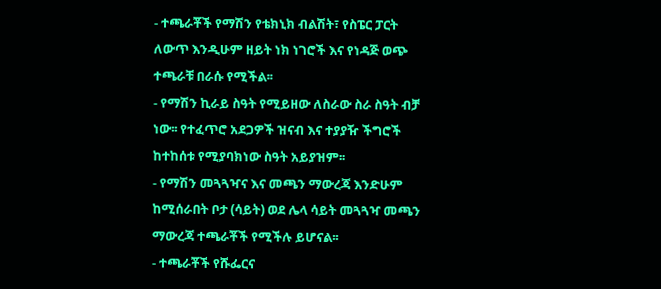- ተጫራቾች የማሽን የቴክኒክ ብልሽት፣ የስፔር ፓርት ለውጥ እንዲሁም ዘይት ነክ ነገሮች እና የነዳጅ ወጭ ተጫራቹ በራሱ የሚችል፡፡
- የማሽን ኪራይ ስዓት የሚይዘው ለስራው ስራ ስዓት ብቻ ነው፡፡ የተፈጥሮ አደጋዎች ዝናብ እና ተያያዥ ችግሮች ከተከሰቱ የሚያባክነው ስዓት አይያዝም፡፡
- የማሽን መጓጓዣና እና መጫን ማውረጃ እንድሁም ከሚሰራበት ቦታ (ሳይት) ወደ ሌላ ሳይት መጓጓዣ መጫን ማውረጃ ተጫራቾች የሚችሉ ይሆናል፡፡
- ተጫራቾች የሹፌርና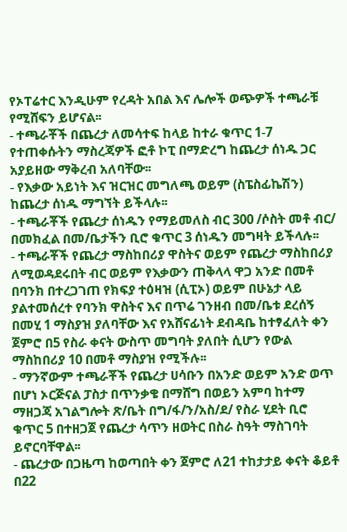የኦፐሬተር እንዲሁም የረዳት አበል እና ሌሎች ወጭዎች ተጫራቹ የሚሸፍን ይሆናል፡፡
- ተጫራቾች በጨረታ ለመሳተፍ ከላይ ከተራ ቁጥር 1-7 የተጠቀሱትን ማስረጃዎች ፎቶ ኮፒ በማድረግ ከጨረታ ሰነዱ ጋር አያይዘው ማቅረብ አለባቸው፡፡
- የእቃው አይነት እና ዝርዝር መግለጫ ወይም (ስፔስፊኬሽን) ከጨረታ ሰነዱ ማግኘት ይችላሉ፡፡
- ተጫራቾች የጨረታ ሰነዱን የማይመለስ ብር 300 /ሶስት መቶ ብር/ በመክፈል በመ/ቤታችን ቢሮ ቁጥር 3 ሰነዱን መግዛት ይችላሉ፡፡
- ተጫራቾች የጨረታ ማስከበሪያ ዋስትና ወይም የጨረታ ማስከበሪያ ለሚወዳደሩበት ብር ወይም የእቃውን ጠቅላላ ዋጋ አንድ በመቶ በባንክ በተረጋገጠ የክፍያ ተዕዛዝ (ሲፒኦ) ወይም በሁኔታ ላይ ያልተመሰረተ የባንክ ዋስትና እና በጥሬ ገንዘብ በመ/ቤቱ ደረሰኝ በመሂ 1 ማስያዝ ያለባቸው እና የአሸናፊነት ደብዳቤ ከተፃፈለት ቀን ጀምሮ በ5 የስራ ቀናት ውስጥ መግባት ያለበት ሲሆን የውል ማስከበሪያ 10 በመቶ ማስያዝ የሚችሉ፡፡
- ማንኛውም ተጫራቾች የጨረታ ሀሳቡን በአንድ ወይም አንድ ወጥ በሆነ ኦርጅናል ፓስታ በጥንቃቄ በማሸግ በወይን አምባ ከተማ ማዘጋጃ አገልግሎት ጽ/ቤት በግ/ፋ/ን/አስ/ደ/ የስራ ሂደት ቢሮ ቁጥር 5 በተዘጋጀ የጨረታ ሳጥን ዘወትር በስራ ስዓት ማስገባት ይኖርባቸዋል፡፡
- ጨረታው በጋዜጣ ከወጣበት ቀን ጀምሮ ለ21 ተከታታይ ቀናት ቆይቶ በ22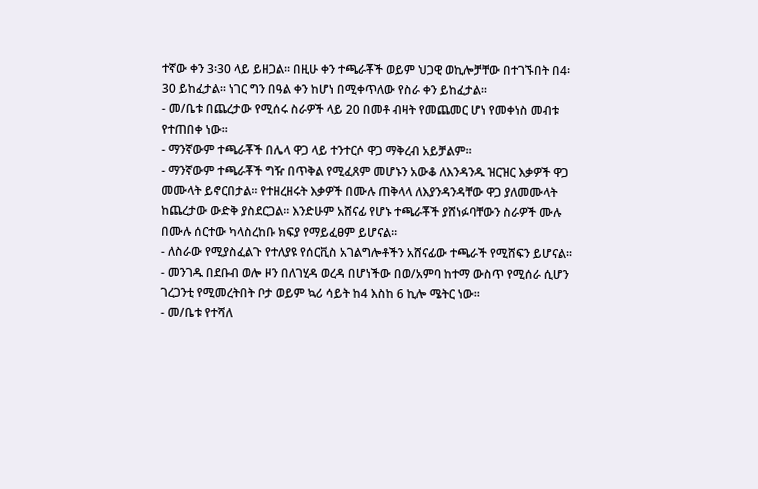ተኛው ቀን 3፡30 ላይ ይዘጋል፡፡ በዚሁ ቀን ተጫራቾች ወይም ህጋዊ ወኪሎቻቸው በተገኙበት በ4፡30 ይከፈታል፡፡ ነገር ግን በዓል ቀን ከሆነ በሚቀጥለው የስራ ቀን ይከፈታል፡፡
- መ/ቤቱ በጨረታው የሚሰሩ ስራዎች ላይ 20 በመቶ ብዛት የመጨመር ሆነ የመቀነስ መብቱ የተጠበቀ ነው፡፡
- ማንኛውም ተጫራቾች በሌላ ዋጋ ላይ ተንተርሶ ዋጋ ማቅረብ አይቻልም፡፡
- ማንኛውም ተጫራቾች ግዥ በጥቅል የሚፈጸም መሆኑን አውቆ ለእንዳንዱ ዝርዝር እቃዎች ዋጋ መሙላት ይኖርበታል፡፡ የተዘረዘሩት እቃዎች በሙሉ ጠቅላላ ለእያንዳንዳቸው ዋጋ ያለመሙላት ከጨረታው ውድቅ ያስደርጋል፡፡ እንድሁም አሸናፊ የሆኑ ተጫራቾች ያሸነፉባቸውን ስራዎች ሙሉ በሙሉ ሰርተው ካላስረከቡ ክፍያ የማይፈፀም ይሆናል፡፡
- ለስራው የሚያስፈልጉ የተለያዩ የሰርቪስ አገልግሎቶችን አሸናፊው ተጫራች የሚሸፍን ይሆናል፡፡
- መንገዱ በደቡብ ወሎ ዞን በለገሂዳ ወረዳ በሆነችው በወ/አምባ ከተማ ውስጥ የሚሰራ ሲሆን ገረጋንቲ የሚመረትበት ቦታ ወይም ኳሪ ሳይት ከ4 እስከ 6 ኪሎ ሜትር ነው፡፡
- መ/ቤቱ የተሻለ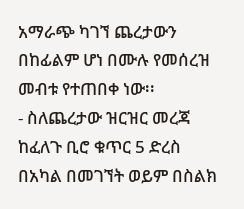አማራጭ ካገኘ ጨረታውን በከፊልም ሆነ በሙሉ የመሰረዝ መብቱ የተጠበቀ ነው፡፡
- ስለጨረታው ዝርዝር መረጃ ከፈለጉ ቢሮ ቁጥር 5 ድረስ በአካል በመገኘት ወይም በስልክ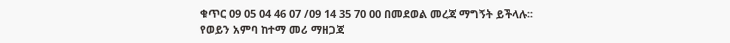ቁጥር 09 05 04 46 07 /09 14 35 70 00 በመደወል መረጃ ማግኝት ይችላሉ፡፡
የወይን አምባ ከተማ መሪ ማዘጋጃ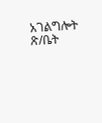አገልግሎት ጽ/ቤት